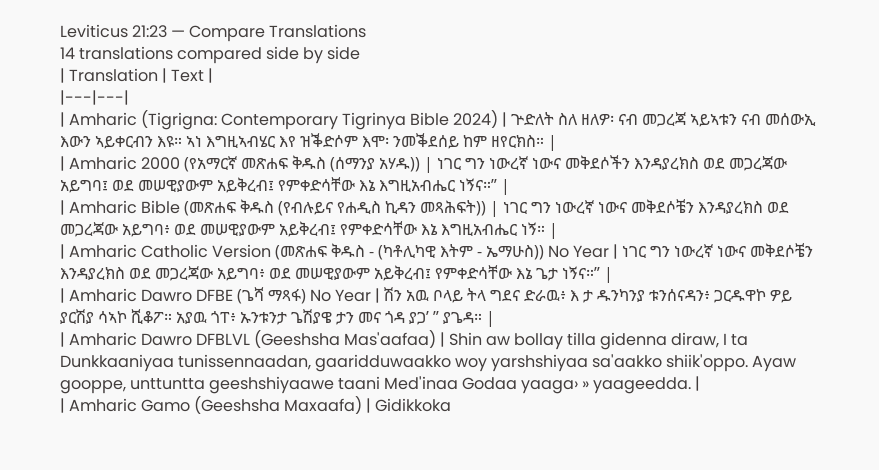Leviticus 21:23 — Compare Translations
14 translations compared side by side
| Translation | Text |
|---|---|
| Amharic (Tigrigna: Contemporary Tigrinya Bible 2024) | ጕድለት ስለ ዘለዎ፡ ናብ መጋረጃ ኣይኣቱን ናብ መሰውኢ እውን ኣይቀርብን እዩ። ኣነ እግዚኣብሄር እየ ዝቕድሶም እሞ፡ ንመቕደሰይ ከም ዘየርክስ። |
| Amharic 2000 (የአማርኛ መጽሐፍ ቅዱስ (ሰማንያ አሃዱ)) | ነገር ግን ነውረኛ ነውና መቅደሶችን እንዳያረክስ ወደ መጋረጃው አይግባ፤ ወደ መሠዊያውም አይቅረብ፤ የምቀድሳቸው እኔ እግዚአብሔር ነኝና።” |
| Amharic Bible (መጽሐፍ ቅዱስ (የብሉይና የሐዲስ ኪዳን መጻሕፍት)) | ነገር ግን ነውረኛ ነውና መቅደሶቼን እንዳያረክስ ወደ መጋረጃው አይግባ፥ ወደ መሠዊያውም አይቅረብ፤ የምቀድሳቸው እኔ እግዚአብሔር ነኝ። |
| Amharic Catholic Version (መጽሐፍ ቅዱስ - (ካቶሊካዊ እትም - ኤማሁስ)) No Year | ነገር ግን ነውረኛ ነውና መቅደሶቼን እንዳያረክስ ወደ መጋረጃው አይግባ፥ ወደ መሠዊያውም አይቅረብ፤ የምቀድሳቸው እኔ ጌታ ነኝና።” |
| Amharic Dawro DFBE (ጌሻ ማጻፋ) No Year | ሽን አዉ ቦላይ ትላ ግደና ድራዉ፥ እ ታ ዱንካንያ ቱንሰናዳን፥ ጋርዱዋኮ ዎይ ያርሽያ ሳኣኮ ሺቆፖ። አያዉ ጎፐ፥ ኡንቱንታ ጌሽያዌ ታን መና ጎዳ ያጋ’ ” ያጌዳ። |
| Amharic Dawro DFBLVL (Geeshsha Mas'aafaa) | Shin aw bollay tilla gidenna diraw, I ta Dunkkaaniyaa tunissennaadan, gaaridduwaakko woy yarshshiyaa sa'aakko shiik'oppo. Ayaw gooppe, unttuntta geeshshiyaawe taani Med'inaa Godaa yaaga› » yaageedda. |
| Amharic Gamo (Geeshsha Maxaafa) | Gidikkoka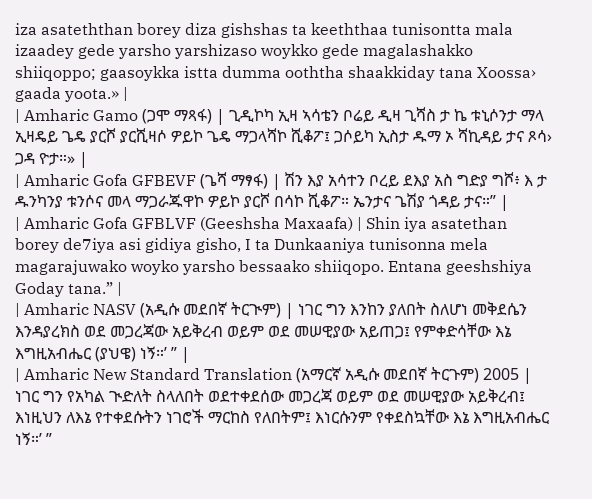iza asateththan borey diza gishshas ta keeththaa tunisontta mala izaadey gede yarsho yarshizaso woykko gede magalashakko shiiqoppo; gaasoykka istta dumma ooththa shaakkiday tana Xoossa› gaada yoota.» |
| Amharic Gamo (ጋሞ ማጻፋ) | ጊዲኮካ ኢዛ ኣሳቴን ቦሬይ ዲዛ ጊሻስ ታ ኬ ቱኒሶንታ ማላ ኢዛዴይ ጌዴ ያርሾ ያርሺዛሶ ዎይኮ ጌዴ ማጋላሻኮ ሺቆፖ፤ ጋሶይካ ኢስታ ዱማ ኦ ሻኪዳይ ታና ጾሳ› ጋዳ ዮታ።» |
| Amharic Gofa GFBEVF (ጌሻ ማፃፋ) | ሽን እያ አሳተን ቦረይ ደእያ አስ ግድያ ግሾ፥ እ ታ ዱንካንያ ቱንሶና መላ ማጋራጁዋኮ ዎይኮ ያርሾ በሳኮ ሺቆፖ። ኤንታና ጌሽያ ጎዳይ ታና።” |
| Amharic Gofa GFBLVF (Geeshsha Maxaafa) | Shin iya asatethan borey de7iya asi gidiya gisho, I ta Dunkaaniya tunisonna mela magarajuwako woyko yarsho bessaako shiiqopo. Entana geeshshiya Goday tana.” |
| Amharic NASV (አዲሱ መደበኛ ትርጒም) | ነገር ግን እንከን ያለበት ስለሆነ መቅደሴን እንዳያረክስ ወደ መጋረጃው አይቅረብ ወይም ወደ መሠዊያው አይጠጋ፤ የምቀድሳቸው እኔ እግዚአብሔር (ያህዌ) ነኝ።’ ” |
| Amharic New Standard Translation (አማርኛ አዲሱ መደበኛ ትርጉም) 2005 | ነገር ግን የአካል ጒድለት ስላለበት ወደተቀደሰው መጋረጃ ወይም ወደ መሠዊያው አይቅረብ፤ እነዚህን ለእኔ የተቀደሱትን ነገሮች ማርከስ የለበትም፤ እነርሱንም የቀደስኳቸው እኔ እግዚአብሔር ነኝ።’ ”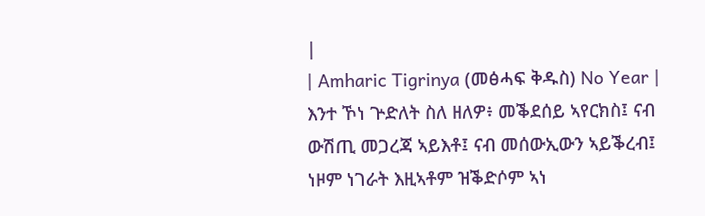|
| Amharic Tigrinya (መፅሓፍ ቅዱስ) No Year | እንተ ኾነ ጕድለት ስለ ዘለዎ፥ መቕደሰይ ኣየርክስ፤ ናብ ውሽጢ መጋረጃ ኣይእቶ፤ ናብ መሰውኢውን ኣይቕረብ፤ ነዞም ነገራት እዚኣቶም ዝቕድሶም ኣነ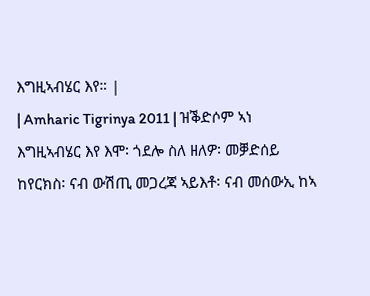እግዚኣብሄር እየ። |
| Amharic Tigrinya 2011 | ዝቕድሶም ኣነ እግዚኣብሄር እየ እሞ፡ ጎደሎ ስለ ዘለዎ፡ መቓድሰይ ከየርክስ፡ ናብ ውሽጢ መጋረጃ ኣይእቶ፡ ናብ መሰውኢ ከኣ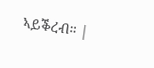ኣይቕረብ። |